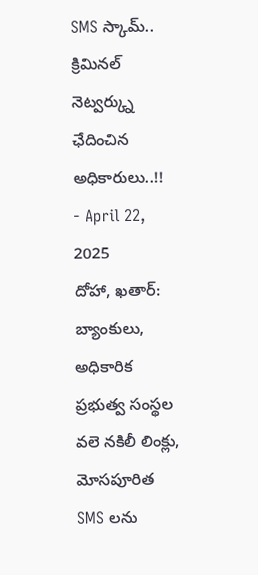SMS స్కామ్.. క్రిమినల్ నెట్వర్క్ను ఛేదించిన అధికారులు..!!
- April 22, 2025
దోహా, ఖతార్: బ్యాంకులు, అధికారిక ప్రభుత్వ సంస్థల వలె నకిలీ లింక్లు, మోసపూరిత SMS లను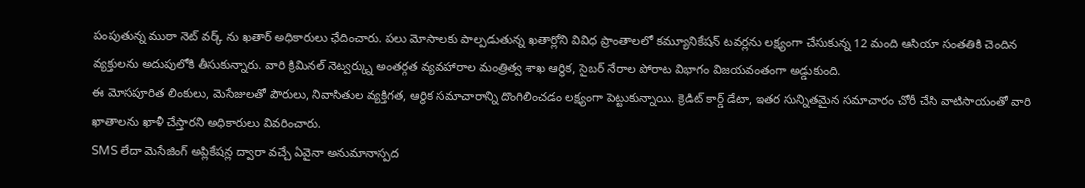పంపుతున్న ముఠా నెట్ వర్క్ ను ఖతార్ అధికారులు ఛేదించారు. పలు మోసాలకు పాల్పడుతున్న ఖతార్లోని వివిధ ప్రాంతాలలో కమ్యూనికేషన్ టవర్లను లక్ష్యంగా చేసుకున్న 12 మంది ఆసియా సంతతికి చెందిన వ్యక్తులను అదుపులోకి తీసుకున్నారు. వారి క్రిమినల్ నెట్వర్క్ను అంతర్గత వ్యవహారాల మంత్రిత్వ శాఖ ఆర్థిక, సైబర్ నేరాల పోరాట విభాగం విజయవంతంగా అడ్డుకుంది.
ఈ మోసపూరిత లింకులు, మెసేజులతో పౌరులు, నివాసితుల వ్యక్తిగత, ఆర్థిక సమాచారాన్ని దొంగిలించడం లక్ష్యంగా పెట్టుకున్నాయి. క్రెడిట్ కార్డ్ డేటా, ఇతర సున్నితమైన సమాచారం చోరీ చేసి వాటిసాయంతో వారి ఖాతాలను ఖాళీ చేస్తారని అధికారులు వివరించారు.
SMS లేదా మెసేజింగ్ అప్లికేషన్ల ద్వారా వచ్చే ఏవైనా అనుమానాస్పద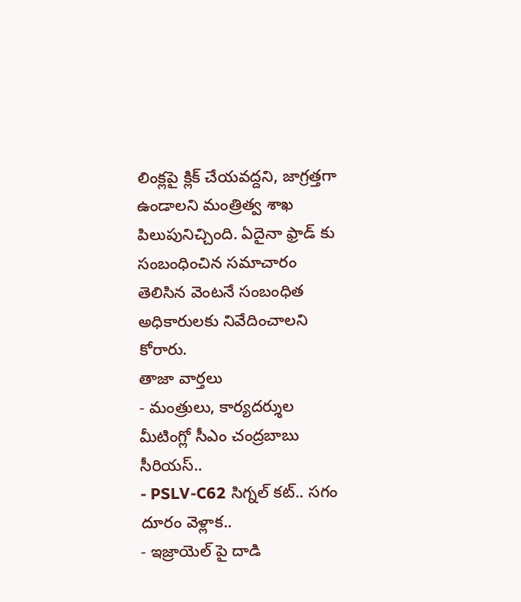లింక్లపై క్లిక్ చేయవద్దని, జాగ్రత్తగా ఉండాలని మంత్రిత్వ శాఖ పిలుపునిచ్చింది. ఏదైనా ఫ్రాడ్ కు సంబంధించిన సమాచారం తెలిసిన వెంటనే సంబంధిత అధికారులకు నివేదించాలని కోరారు.
తాజా వార్తలు
- మంత్రులు, కార్యదర్శుల మీటింగ్లో సీఎం చంద్రబాబు సీరియస్..
- PSLV-C62 సిగ్నల్ కట్.. సగం దూరం వెళ్లాక..
- ఇజ్రాయెల్ పై దాడి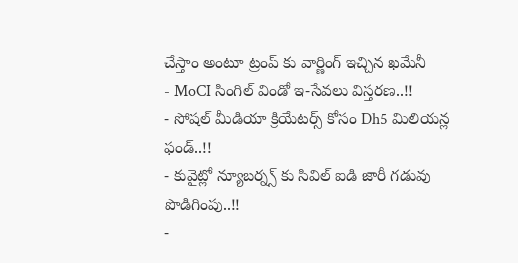చేస్తాం అంటూ ట్రంప్ కు వార్ణింగ్ ఇచ్చిన ఖమేనీ
- MoCI సింగిల్ విండో ఇ-సేవలు విస్తరణ..!!
- సోషల్ మీడియా క్రియేటర్స్ కోసం Dh5 మిలియన్ల ఫండ్..!!
- కువైట్లో న్యూబర్న్స్ కు సివిల్ ఐడి జారీ గడువు పొడిగింపు..!!
-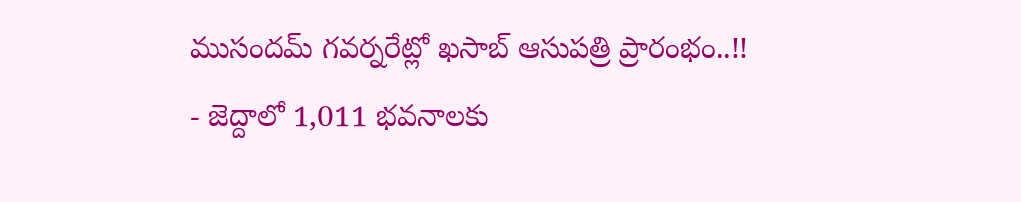ముసందమ్ గవర్నరేట్లో ఖసాబ్ ఆసుపత్రి ప్రారంభం..!!
- జెద్దాలో 1,011 భవనాలకు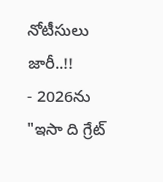నోటీసులు జారీ..!!
- 2026ను "ఇసా ది గ్రేట్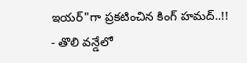ఇయర్"గా ప్రకటించిన కింగ్ హమద్..!!
- తొలి వన్డేలో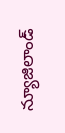న్యూజిలాండ్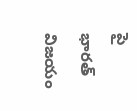పై భారత్ విజయం